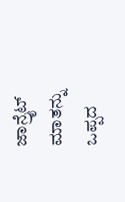ಜಾನ್ರೈಟ್ ಮಾತನ್ನು ಒಪ್ಪದ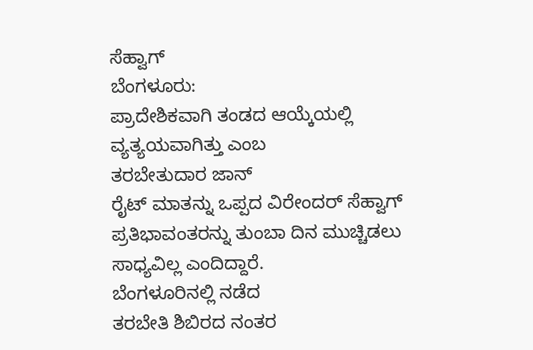ಸೆಹ್ವಾಗ್
ಬೆಂಗಳೂರು:
ಪ್ರಾದೇಶಿಕವಾಗಿ ತಂಡದ ಆಯ್ಕೆಯಲ್ಲಿ ವ್ಯತ್ಯಯವಾಗಿತ್ತು ಎಂಬ
ತರಬೇತುದಾರ ಜಾನ್
ರೈಟ್ ಮಾತನ್ನು ಒಪ್ಪದ ವಿರೇಂದರ್ ಸೆಹ್ವಾಗ್ ಪ್ರತಿಭಾವಂತರನ್ನು ತುಂಬಾ ದಿನ ಮುಚ್ಚಿಡಲು
ಸಾಧ್ಯವಿಲ್ಲ ಎಂದಿದ್ದಾರೆ.
ಬೆಂಗಳೂರಿನಲ್ಲಿ ನಡೆದ
ತರಬೇತಿ ಶಿಬಿರದ ನಂತರ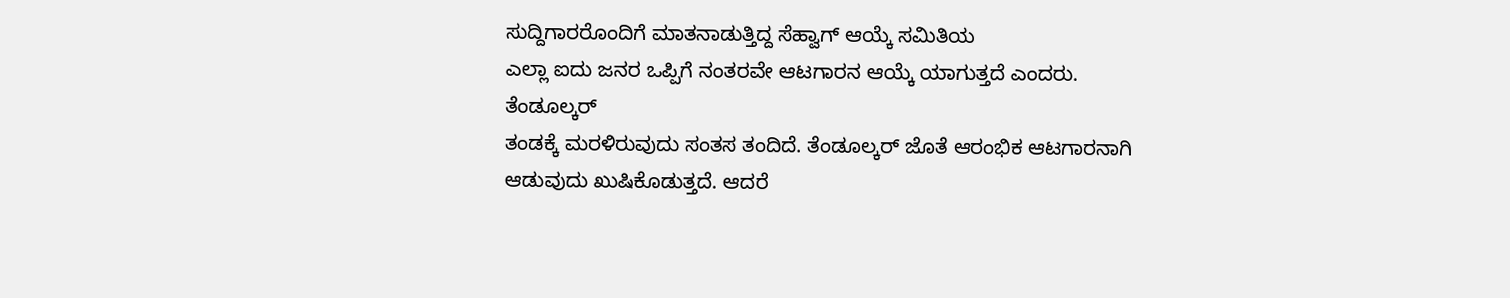ಸುದ್ದಿಗಾರರೊಂದಿಗೆ ಮಾತನಾಡುತ್ತಿದ್ದ ಸೆಹ್ವಾಗ್ ಆಯ್ಕೆ ಸಮಿತಿಯ
ಎಲ್ಲಾ ಐದು ಜನರ ಒಪ್ಪಿಗೆ ನಂತರವೇ ಆಟಗಾರನ ಆಯ್ಕೆ ಯಾಗುತ್ತದೆ ಎಂದರು.
ತೆಂಡೂಲ್ಕರ್
ತಂಡಕ್ಕೆ ಮರಳಿರುವುದು ಸಂತಸ ತಂದಿದೆ. ತೆಂಡೂಲ್ಕರ್ ಜೊತೆ ಆರಂಭಿಕ ಆಟಗಾರನಾಗಿ
ಆಡುವುದು ಖುಷಿಕೊಡುತ್ತದೆ. ಆದರೆ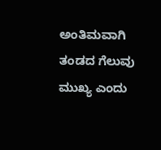ಅಂತಿಮವಾಗಿ ತಂಡದ ಗೆಲುವು ಮುಖ್ಯ ಎಂದು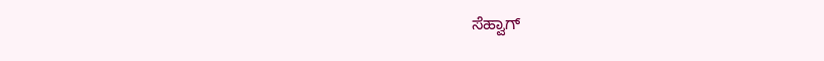ಸೆಹ್ವಾಗ್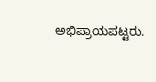ಅಭಿಪ್ರಾಯಪಟ್ಟರು.